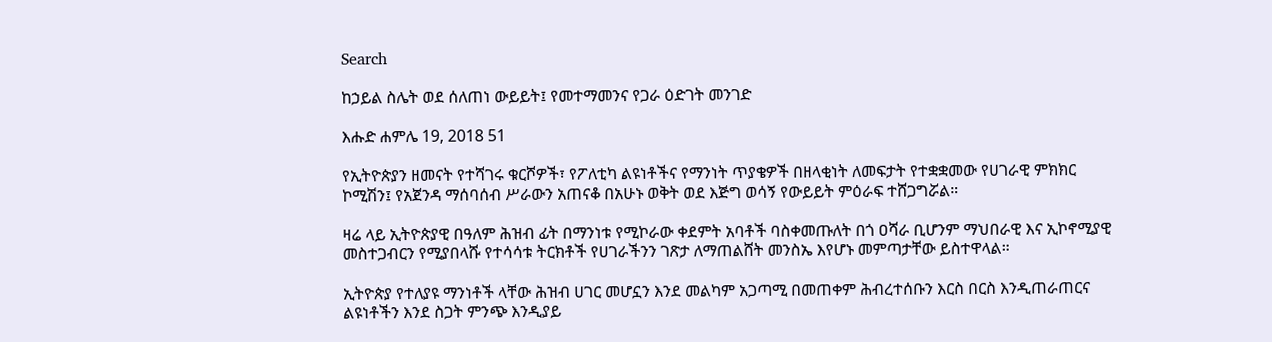Search

ከኃይል ስሌት ወደ ሰለጠነ ውይይት፤ የመተማመንና የጋራ ዕድገት መንገድ

እሑድ ሐምሌ 19, 2018 51

የኢትዮጵያን ዘመናት የተሻገሩ ቁርሾዎች፣ የፖለቲካ ልዩነቶችና የማንነት ጥያቄዎች በዘላቂነት ለመፍታት የተቋቋመው የሀገራዊ ምክክር ኮሚሽን፤ የአጀንዳ ማሰባሰብ ሥራውን አጠናቆ በአሁኑ ወቅት ወደ እጅግ ወሳኝ የውይይት ምዕራፍ ተሸጋግሯል።

ዛሬ ላይ ኢትዮጵያዊ በዓለም ሕዝብ ፊት በማንነቱ የሚኮራው ቀደምት አባቶች ባስቀመጡለት በጎ ዐሻራ ቢሆንም ማህበራዊ እና ኢኮኖሚያዊ መስተጋብርን የሚያበላሹ የተሳሳቱ ትርክቶች የሀገራችንን ገጽታ ለማጠልሸት መንስኤ እየሆኑ መምጣታቸው ይስተዋላል።

ኢትዮጵያ የተለያዩ ማንነቶች ላቸው ሕዝብ ሀገር መሆኗን እንደ መልካም አጋጣሚ በመጠቀም ሕብረተሰቡን እርስ በርስ እንዲጠራጠርና ልዩነቶችን እንደ ስጋት ምንጭ እንዲያይ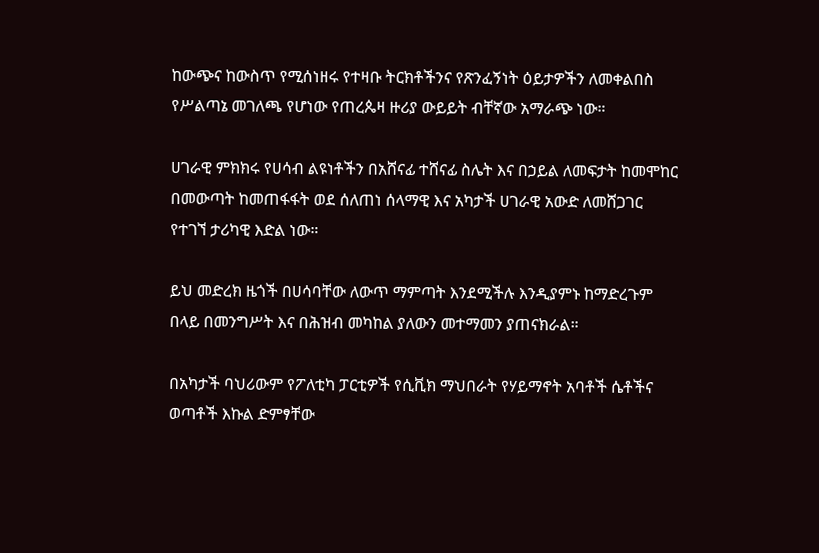ከውጭና ከውስጥ የሚሰነዘሩ የተዛቡ ትርክቶችንና የጽንፈኝነት ዕይታዎችን ለመቀልበስ የሥልጣኔ መገለጫ የሆነው የጠረጴዛ ዙሪያ ውይይት ብቸኛው አማራጭ ነው።

ሀገራዊ ምክክሩ የሀሳብ ልዩነቶችን በአሸናፊ ተሸናፊ ስሌት እና በኃይል ለመፍታት ከመሞከር በመውጣት ከመጠፋፋት ወደ ሰለጠነ ሰላማዊ እና አካታች ሀገራዊ አውድ ለመሸጋገር የተገኘ ታሪካዊ እድል ነው።

ይህ መድረክ ዜጎች በሀሳባቸው ለውጥ ማምጣት እንደሚችሉ እንዲያምኑ ከማድረጉም በላይ በመንግሥት እና በሕዝብ መካከል ያለውን መተማመን ያጠናክራል።

በአካታች ባህሪውም የፖለቲካ ፓርቲዎች የሲቪክ ማህበራት የሃይማኖት አባቶች ሴቶችና ወጣቶች እኩል ድምፃቸው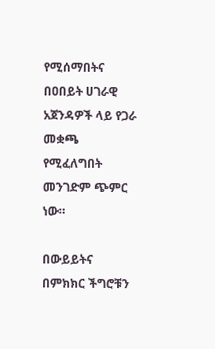የሚሰማበትና በዐበይት ሀገራዊ አጀንዳዎች ላይ የጋራ መቋጫ የሚፈለግበት መንገድም ጭምር ነው።

በውይይትና በምክክር ችግሮቹን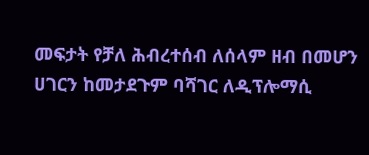መፍታት የቻለ ሕብረተሰብ ለሰላም ዘብ በመሆን ሀገርን ከመታደጉም ባሻገር ለዲፕሎማሲ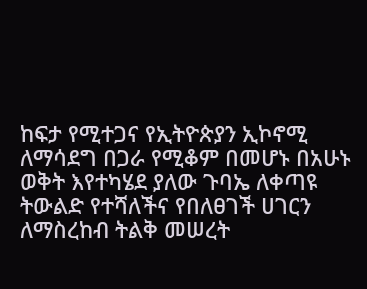ከፍታ የሚተጋና የኢትዮጵያን ኢኮኖሚ ለማሳደግ በጋራ የሚቆም በመሆኑ በአሁኑ ወቅት እየተካሄደ ያለው ጉባኤ ለቀጣዩ ትውልድ የተሻለችና የበለፀገች ሀገርን ለማስረከብ ትልቅ መሠረት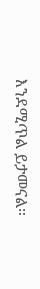እንደሚጥል ይታመናል።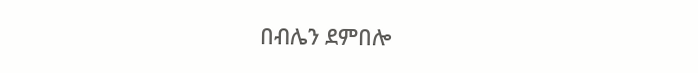በብሌን ደምበሎ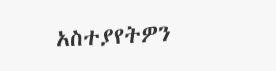አስተያየትዎን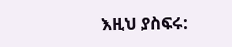እዚህ ያስፍሩ: